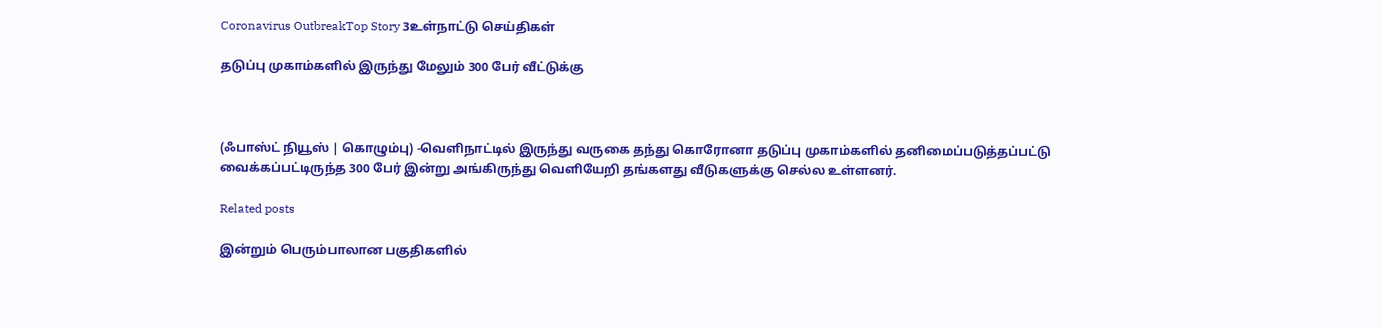Coronavirus OutbreakTop Story 3உள்நாட்டு செய்திகள்

தடுப்பு முகாம்களில் இருந்து மேலும் 300 பேர் வீட்டுக்கு



(ஃபாஸ்ட் நியூஸ் | கொழும்பு) -வெளிநாட்டில் இருந்து வருகை தந்து கொரோனா தடுப்பு முகாம்களில் தனிமைப்படுத்தப்பட்டு வைக்கப்பட்டிருந்த 300 பேர் இன்று அங்கிருந்து வெளியேறி தங்களது வீடுகளுக்கு செல்ல உள்ளனர்.

Related posts

இன்றும் பெரும்பாலான பகுதிகளில்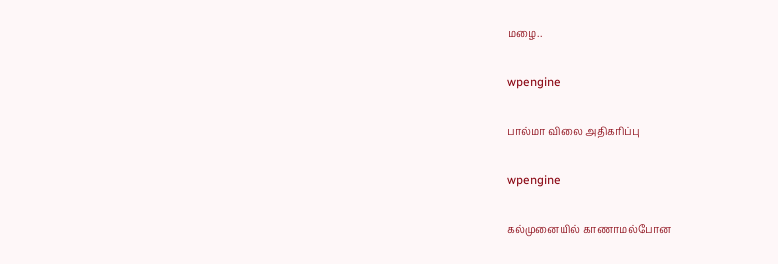மழை..

wpengine

பால்மா விலை அதிகரிப்பு

wpengine

கல்முனையில் காணாமல்போன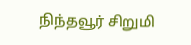நிந்தவூர் சிறுமி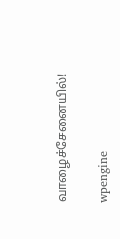வாழைச்சேனையில்!

wpengine